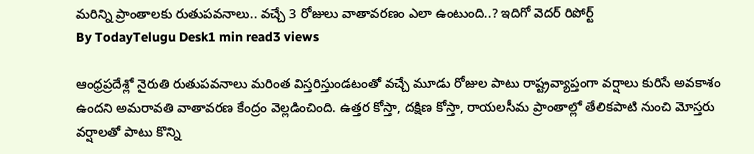మరిన్ని ప్రాంతాలకు రుతుపవనాలు.. వచ్చే 3 రోజులు వాతావరణం ఎలా ఉంటుంది..? ఇదిగో వెదర్ రిపోర్ట్
By TodayTelugu Desk1 min read3 views

ఆంధ్రప్రదేశ్లో నైరుతి రుతుపవనాలు మరింత విస్తరిస్తుండటంతో వచ్చే మూడు రోజుల పాటు రాష్ట్రవ్యాప్తంగా వర్షాలు కురిసే అవకాశం ఉందని అమరావతి వాతావరణ కేంద్రం వెల్లడించింది. ఉత్తర కోస్తా, దక్షిణ కోస్తా, రాయలసీమ ప్రాంతాల్లో తేలికపాటి నుంచి మోస్తరు వర్షాలతో పాటు కొన్ని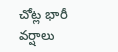చోట్ల భారీ వర్షాలు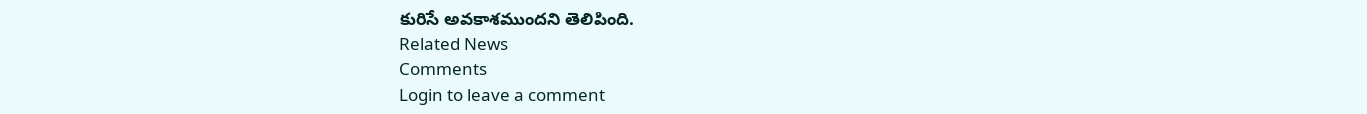కురిసే అవకాశముందని తెలిపింది.
Related News
Comments
Login to leave a comment